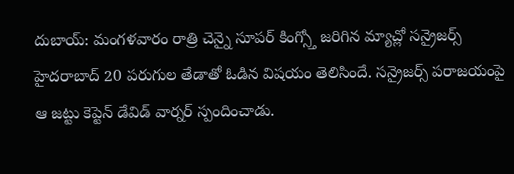దుబాయ్: మంగళవారం రాత్రి చెన్నై సూపర్ కింగ్స్తో జరిగిన మ్యాచ్లో సన్రైజర్స్ హైదరాబాద్ 20 పరుగుల తేడాతో ఓడిన విషయం తెలిసిందే. సన్రైజర్స్ పరాజయంపై ఆ జట్టు కెప్టెన్ డేవిడ్ వార్నర్ స్పందించాడు.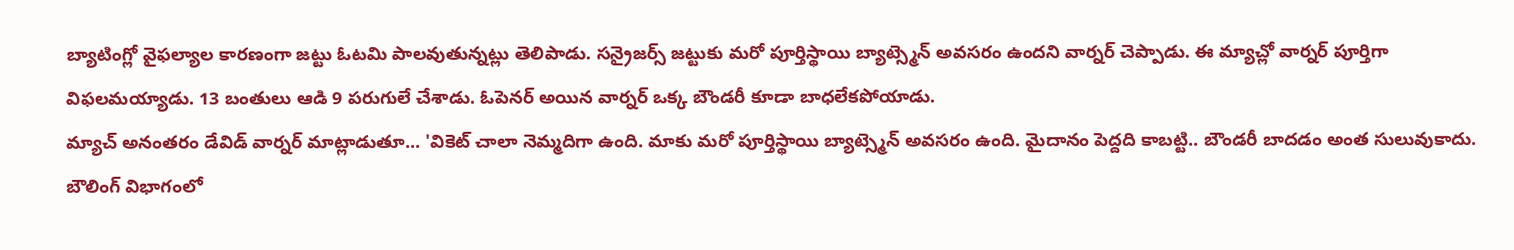బ్యాటింగ్లో వైఫల్యాల కారణంగా జట్టు ఓటమి పాలవుతున్నట్లు తెలిపాడు. సన్రైజర్స్ జట్టుకు మరో పూర్తిస్థాయి బ్యాట్స్మెన్ అవసరం ఉందని వార్నర్ చెప్పాడు. ఈ మ్యాచ్లో వార్నర్ పూర్తిగా విఫలమయ్యాడు. 13 బంతులు ఆడి 9 పరుగులే చేశాడు. ఓపెనర్ అయిన వార్నర్ ఒక్క బౌండరీ కూడా బాధలేకపోయాడు.
మ్యాచ్ అనంతరం డేవిడ్ వార్నర్ మాట్లాడుతూ... 'వికెట్ చాలా నెమ్మదిగా ఉంది. మాకు మరో పూర్తిస్థాయి బ్యాట్స్మెన్ అవసరం ఉంది. మైదానం పెద్దది కాబట్టి.. బౌండరీ బాదడం అంత సులువుకాదు. బౌలింగ్ విభాగంలో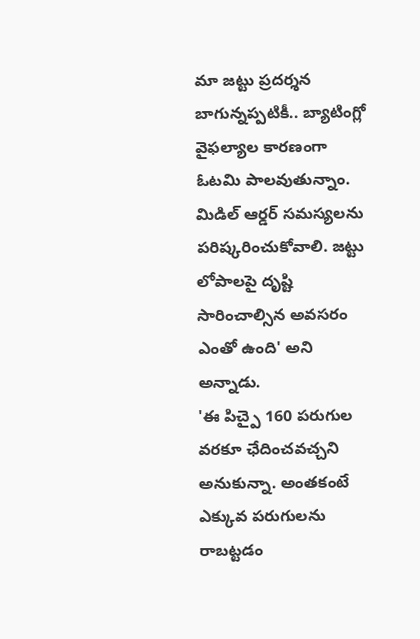మా జట్టు ప్రదర్శన బాగున్నప్పటికీ.. బ్యాటింగ్లో వైఫల్యాల కారణంగా ఓటమి పాలవుతున్నాం. మిడిల్ ఆర్డర్ సమస్యలను పరిష్కరించుకోవాలి. జట్టు లోపాలపై దృష్టి సారించాల్సిన అవసరం ఎంతో ఉంది' అని అన్నాడు.
'ఈ పిచ్పై 160 పరుగుల వరకూ ఛేదించవచ్చని అనుకున్నా. అంతకంటే ఎక్కువ పరుగులను రాబట్టడం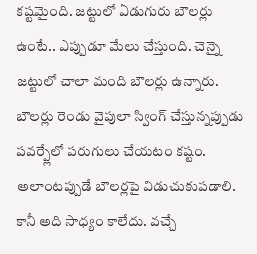కష్టమైంది. జట్టులో ఏడుగురు బౌలర్లు ఉంటే.. ఎప్పుడూ మేలు చేస్తుంది. చెన్నై జట్టులో చాలా మంది బౌలర్లు ఉన్నారు. బౌలర్లు రెండు వైపులా స్వింగ్ చేస్తున్నప్పుడు పవర్ప్లేలో పరుగులు చేయటం కష్టం. అలాంటప్పుడే బౌలర్లపై విడుచుకుపడాలి. కానీ అది సాధ్యం కాలేదు. వచ్చే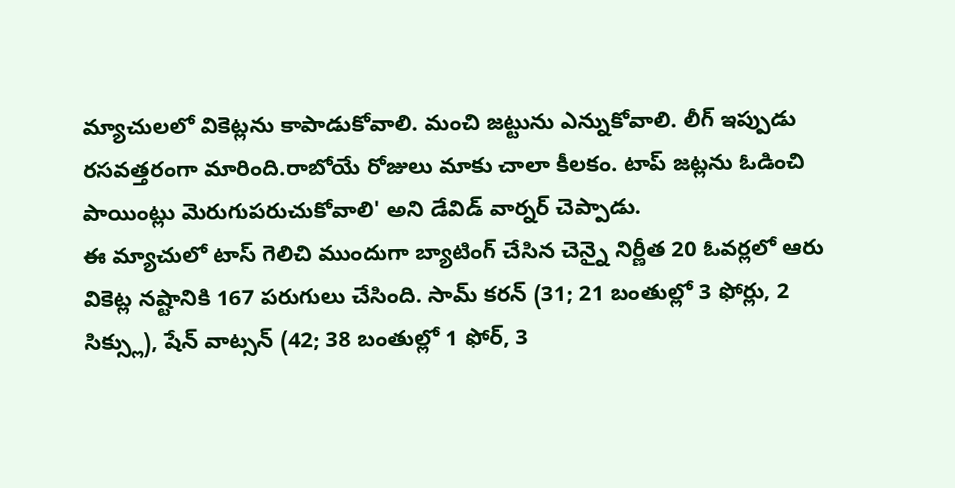మ్యాచులలో వికెట్లను కాపాడుకోవాలి. మంచి జట్టును ఎన్నుకోవాలి. లీగ్ ఇప్పుడు రసవత్తరంగా మారింది.రాబోయే రోజులు మాకు చాలా కీలకం. టాప్ జట్లను ఓడించి పాయింట్లు మెరుగుపరుచుకోవాలి' అని డేవిడ్ వార్నర్ చెప్పాడు.
ఈ మ్యాచులో టాస్ గెలిచి ముందుగా బ్యాటింగ్ చేసిన చెన్నై నిర్ణీత 20 ఓవర్లలో ఆరు వికెట్ల నష్టానికి 167 పరుగులు చేసింది. సామ్ కరన్ (31; 21 బంతుల్లో 3 ఫోర్లు, 2 సిక్స్లు), షేన్ వాట్సన్ (42; 38 బంతుల్లో 1 ఫోర్, 3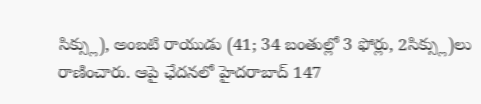సిక్స్లు), అంబటి రాయుడు (41; 34 బంతుల్లో 3 ఫోర్లు, 2సిక్స్లు)లు రాణించారు. ఆపై ఛేదనలో హైదరాబాద్ 147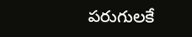పరుగులకే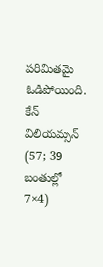పరిమితమై ఓడిపోయింది. కేన్ విలియమ్సన్ (57; 39 బంతుల్లో 7×4)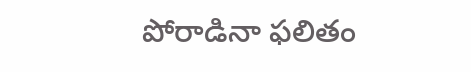పోరాడినా ఫలితం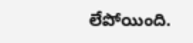లేపోయింది.